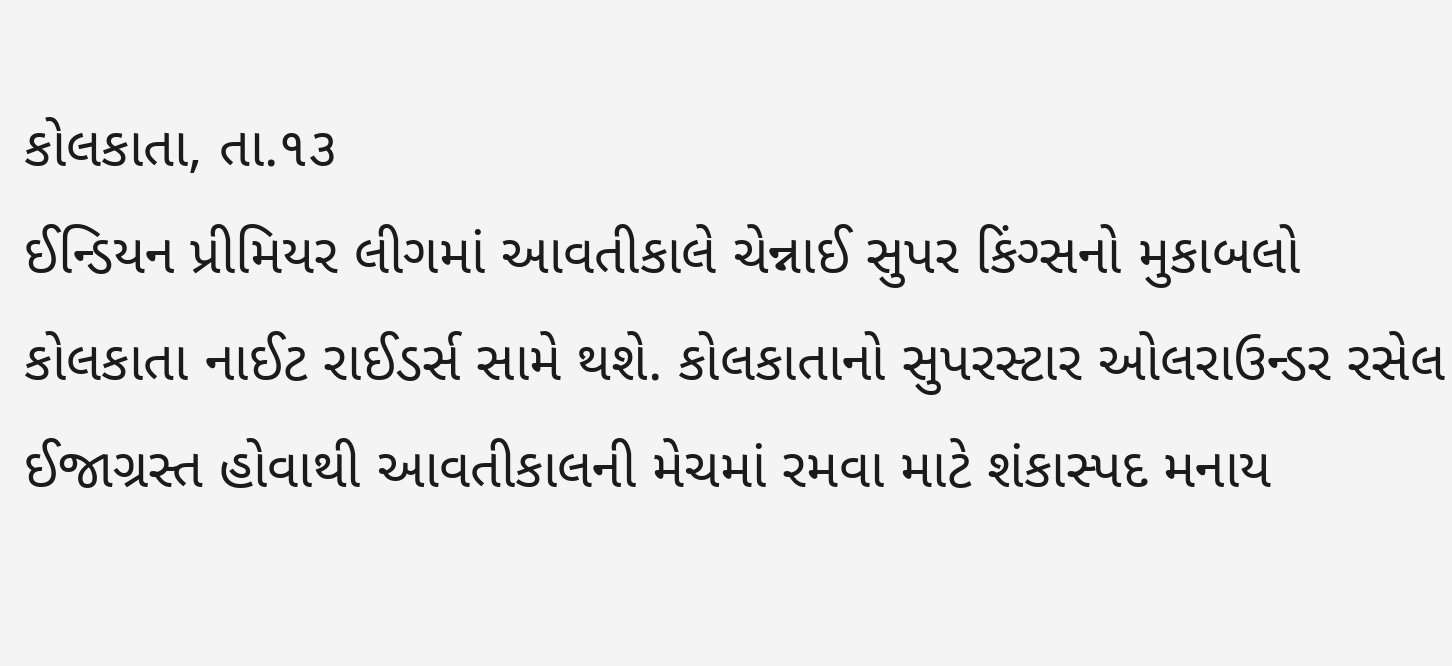કોલકાતા, તા.૧૩
ઈન્ડિયન પ્રીમિયર લીગમાં આવતીકાલે ચેન્નાઈ સુપર કિંગ્સનો મુકાબલો કોલકાતા નાઈટ રાઈડર્સ સામે થશે. કોલકાતાનો સુપરસ્ટાર ઓલરાઉન્ડર રસેલ ઈજાગ્રસ્ત હોવાથી આવતીકાલની મેચમાં રમવા માટે શંકાસ્પદ મનાય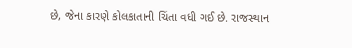છે, જેના કારણે કોલકાતાની ચિંતા વધી ગઈ છે. રાજસ્થાન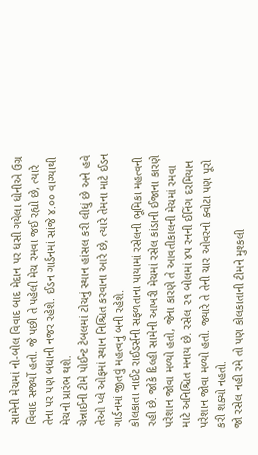સામેની મેચમાં નો-બોલ વિવાદ બાદ મેદાન પર ધસી ગયેલા ધોનીએ ઉગ્ર વિવાદ સર્જ્યો હતો. જે પછી તે પહેલી મેચ રમવા જઈ રહ્યો છે, ત્યારે તેના પર પણ બધાની નજર રહેશે. ઈડન ગાર્ડનમાં સાંજે ૪.૦૦ વાગ્યાથી મેચનો પ્રારંભ થશે.
ચેન્નાઈની ટીમે પોઈન્ટ ટેબલમાં ટોચનું સ્થાન હાંસલ કરી લીધું છે અને હવે તેઓ પ્લે ઓફમાં સ્થાન નિશ્ચિત કરવાના આરે છે, ત્યારે તેમના માટે ઈડન ગાર્ડનમાં જીતવું મહત્વનું બની રહેશે.
કોલકાતા નાઈટ રાઈડર્સની સફળતાના પાયામાં રસેલની ભૂમિકા મહત્વની રહી છે. જોકે દિલ્હી સામેની આખરી મેચમાં રસેલ કાંડાની ઈજાના કારણે પરેશાન જોવા મળ્યો હતો, જેના કારણે તે આવતીકાલની મેચમાં રમવા માટે અનિશ્ચિત મનાય છે. રસેલ ૨૧ બોલમાં ૪૫ રનની ઈનિંગ દરમિયાન પરેશાન જોવા મળ્યો હતો. જ્યારે તે તેની ચાર ઓવરનો ક્વોટા પણ પૂરો કરી શક્યો નહતો.
જો રસેલ નહી રમે તો પણ કોલકાતાની ટીમને મુશ્કલી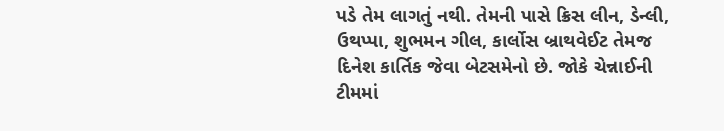પડે તેમ લાગતું નથી. તેમની પાસે ક્રિસ લીન, ડેન્લી, ઉથપ્પા, શુભમન ગીલ, કાર્લોસ બ્રાથવેઈટ તેમજ દિનેશ કાર્તિક જેવા બેટસમેનો છે. જોકે ચેન્નાઈની ટીમમાં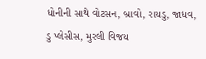ધોનીની સાથે વોટસન, બ્રાવો, રાયડુ, જાધવ, ડુ પ્લેસીસ, મુરલી વિજય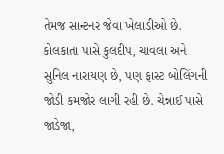તેમજ સાન્ટનર જેવા ખેલાડીઓ છે.
કોલકાતા પાસે કુલદીપ, ચાવલા અને સુનિલ નારાયણ છે, પણ ફાસ્ટ બોલિંગની જોડી કમજોર લાગી રહી છે. ચેન્નાઈ પાસે જાડેજા,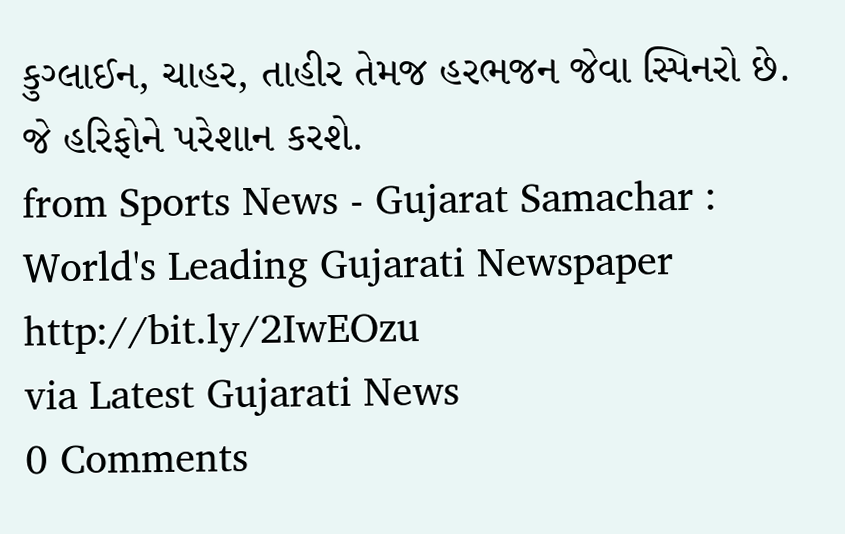કુગ્લાઈન, ચાહર, તાહીર તેમજ હરભજન જેવા સ્પિનરો છે. જે હરિફોને પરેશાન કરશે.
from Sports News - Gujarat Samachar : World's Leading Gujarati Newspaper http://bit.ly/2IwEOzu
via Latest Gujarati News
0 Comments